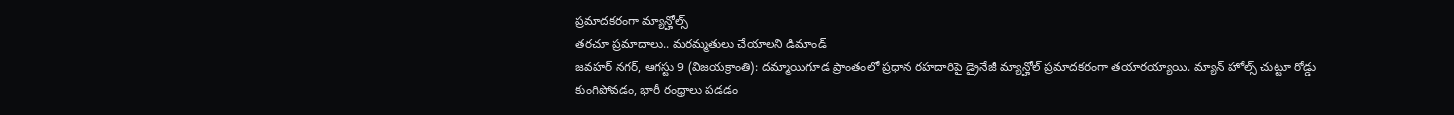ప్రమాదకరంగా మ్యాన్హోల్స్
తరచూ ప్రమాదాలు.. మరమ్మతులు చేయాలని డిమాండ్
జవహర్ నగర్, ఆగస్టు 9 (విజయక్రాంతి): దమ్మాయిగూడ ప్రాంతంలో ప్రధాన రహదారిపై డ్రైనేజీ మ్యాన్హోల్ ప్రమాదకరంగా తయారయ్యాయి. మ్యాన్ హోల్స్ చుట్టూ రోడ్డు కుంగిపోవడం, భారీ రంధ్రాలు పడడం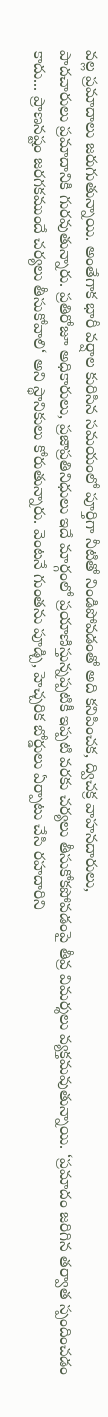వల్ల ప్రమాదాలు జరుగుతున్నాయి. అంతేగాక భారీ వర్షాల కురిసిన సమయంలో పూర్తిగా నీటితో నిండిపోవడంతో అది కనిపించక, ద్విచక్ర వాహనదారులు,
పాదచారులు ప్రమాదానికి గురవుతున్నారు. ప్రతిరోజూ అధికారులు, ప్రజాప్రతినిధులు ఇదే మార్గంలో ప్రయాణిస్తున్నప్పటికీ ఇప్పటి వరకు చర్యలు తీసుకోకపోవడంపై తీవ్ర విమర్శలు వ్యక్తమవుతున్నాయి. ‘ప్రమాదం జరిగిన తర్వాత స్పందించడం కాదు... ప్రాణనష్టం జరగకముందే చర్యలు తీసుకోవాలి‘ అని స్థానికులు కోరుతున్నారు. వెంటనే గుంతను పూడ్చి, హెచ్చరిక బోర్డులు ఏర్పాటు చేసి రహదారిని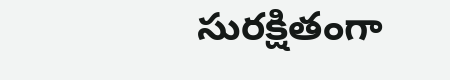సురక్షితంగా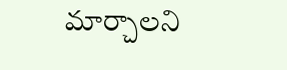మార్చాలని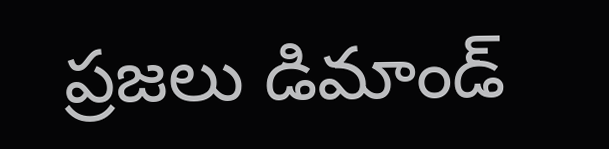ప్రజలు డిమాండ్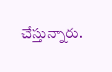చేస్తున్నారు.